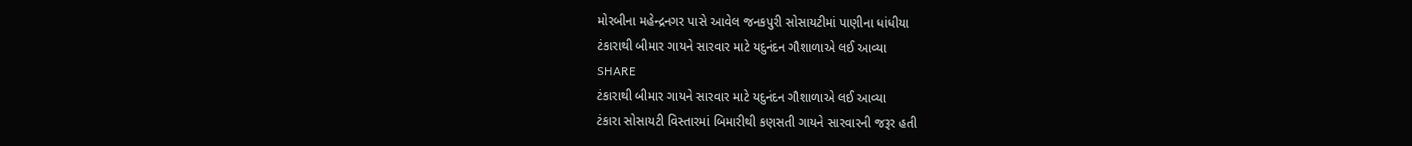મોરબીના મહેન્દ્રનગર પાસે આવેલ જનકપુરી સોસાયટીમાં પાણીના ધાંધીયા
ટંકારાથી બીમાર ગાયને સારવાર માટે યદુનંદન ગૌશાળાએ લઈ આવ્યા
SHARE
ટંકારાથી બીમાર ગાયને સારવાર માટે યદુનંદન ગૌશાળાએ લઈ આવ્યા
ટંકારા સોસાયટી વિસ્તારમાં બિમારીથી કણસતી ગાયને સારવારની જરૂર હતી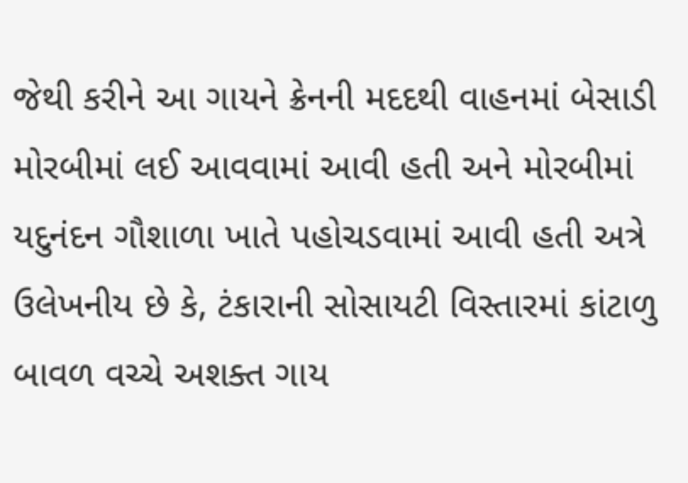જેથી કરીને આ ગાયને ક્રેનની મદદથી વાહનમાં બેસાડી મોરબીમાં લઈ આવવામાં આવી હતી અને મોરબીમાં યદુનંદન ગૌશાળા ખાતે પહોચડવામાં આવી હતી અત્રે ઉલેખનીય છે કે, ટંકારાની સોસાયટી વિસ્તારમાં કાંટાળુ બાવળ વચ્ચે અશક્ત ગાય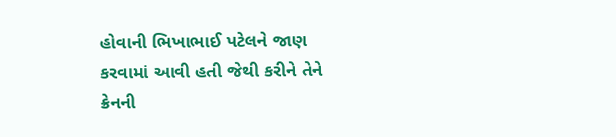હોવાની ભિખાભાઈ પટેલને જાણ કરવામાં આવી હતી જેથી કરીને તેને ક્રેનની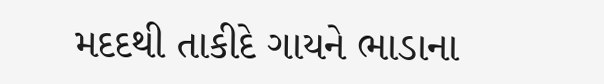મદદથી તાકીદે ગાયને ભાડાના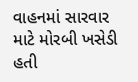વાહનમાં સારવાર માટે મોરબી ખસેડી હતી